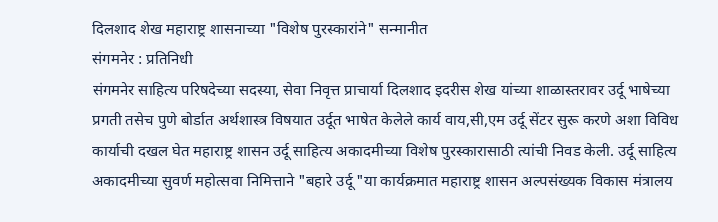दिलशाद शेख महाराष्ट्र शासनाच्या "विशेष पुरस्कारांने" सन्मानीत
संगमनेर : प्रतिनिधी
संगमनेर साहित्य परिषदेच्या सदस्या, सेवा निवृत्त प्राचार्या दिलशाद इदरीस शेख यांच्या शाळास्तरावर उर्दू भाषेच्या प्रगती तसेच पुणे बोर्डात अर्थशास्त्र विषयात उर्दूत भाषेत केलेले कार्य वाय,सी,एम उर्दू सेंटर सुरू करणे अशा विविध कार्याची दखल घेत महाराष्ट्र शासन उर्दू साहित्य अकादमीच्या विशेष पुरस्कारासाठी त्यांची निवड केली. उर्दू साहित्य अकादमीच्या सुवर्ण महोत्सवा निमित्ताने "बहारे उर्दू "या कार्यक्रमात महाराष्ट्र शासन अल्पसंख्यक विकास मंत्रालय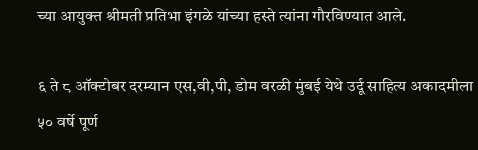च्या आयुक्त श्रीमती प्रतिभा इंगळे यांच्या हस्ते त्यांना गौरविण्यात आले.

६ ते ८ ऑक्टोबर दरम्यान एस,वी,पी, डोम वरळी मुंबई येथे उर्दू साहित्य अकादमीला ५० वर्षे पूर्ण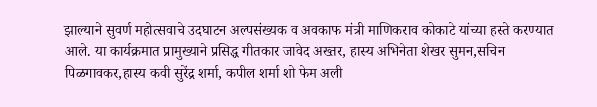झाल्याने सुवर्ण महोत्सवाचे उदघाटन अल्पसंख्यक व अवकाफ मंत्री माणिकराव कोकाटे यांच्या हस्ते करण्यात आले. या कार्यक्रमात प्रामुख्याने प्रसिद्ध गीतकार जावेद अख्तर, हास्य अभिनेता शेखर सुमन,सचिन पिळगावकर,हास्य कवी सुरेंद्र शर्मा, कपील शर्मा शो फेम अली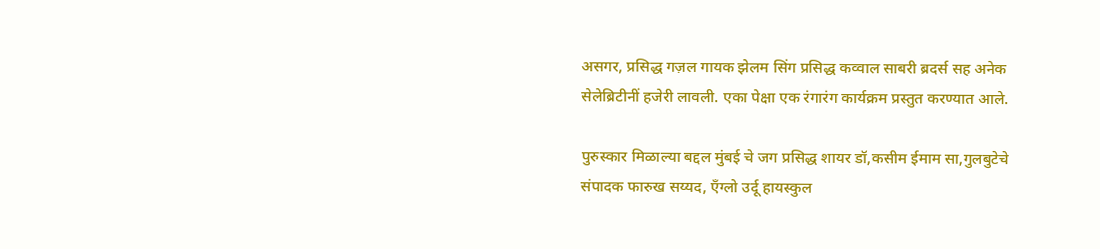असगर, प्रसिद्ध गज़ल गायक झेलम सिंग प्रसिद्ध कव्वाल साबरी ब्रदर्स सह अनेक सेलेब्रिटीनीं हजेरी लावली. एका पेक्षा एक रंगारंग कार्यक्रम प्रस्तुत करण्यात आले.

पुरुस्कार मिळाल्या बद्दल मुंबई चे जग प्रसिद्ध शायर डॉ,कसीम ईमाम सा,गुलबुटेचे संपादक फारुख सय्यद, ऍंग्लो उर्दू हायस्कुल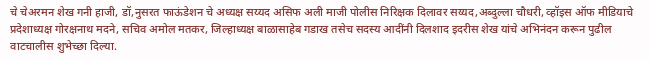चे चेअरमन शेख गनी हाजी, डॉ,नुसरत फाऊंडेशन चे अध्यक्ष सय्यद असिफ अली माजी पोलीस निरिक्षक दिलावर सय्यद,अब्दुल्ला चौधरी, व्हॉइस ऑफ मीडियाचे प्रदेशाध्यक्ष गोरक्षनाथ मदने, सचिव अमोल मतकर, जिल्हाध्यक्ष बाळासाहेब गडाख तसेच सदस्य आदींनी दिलशाद इदरीस शेख यांचे अभिनंदन करून पुढील वाटचालीस शुभेच्छा दिल्या.